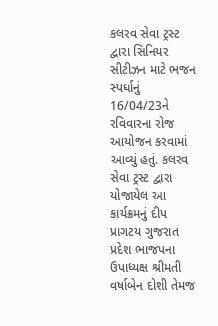કલરવ સેવા ટ્રસ્ટ દ્વારા સિનિયર સીટીઝન માટે ભજન સ્પર્ધાનું 16/04/23ને રવિવારના રોજ આયોજન કરવામાં આવ્યું હતું. કલરવ સેવા ટ્રસ્ટ દ્વારા યોજાયેલ આ કાર્યક્રમનું દીપ પ્રાગટય ગુજરાત પ્રદેશ ભાજપના ઉપાધ્યક્ષ શ્રીમતી વર્ષાબેન દોશી તેમજ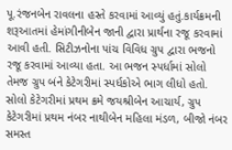પૂ.રંજનબેન રાવલના હસ્તે કરવામાં આવ્યું હતું.કાર્યક્રમની શરૂઆતમાં હેમાંગીનીબેન જાની દ્વારા પ્રાર્થના રજૂ કરવામાં આવી હતી. સિટીઝનોના પાંચ વિવિધ ગ્રુપ દ્વારા ભજનો રજૂ કરવામાં આવ્યા હતા. આ ભજન સ્પર્ધામાં સોલો તેમજ ગ્રુપ બંને કેટેગરીમાં સ્પર્ધકોએ ભાગ લીધો હતો. સોલો કેટેગરીમાં પ્રથમ ક્રમે જયશ્રીબેન આચાર્ય, ગ્રુપ કેટેગરીમાં પ્રથમ નંબર નાથીબેન મહિલા મંડળ, બીજો નંબર સમસ્ત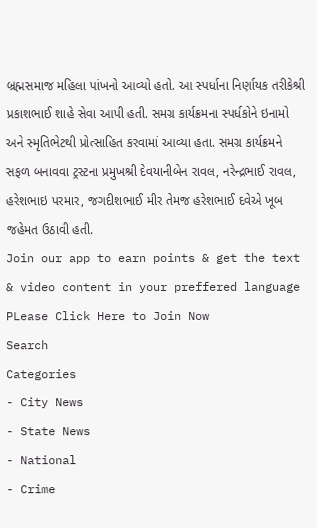બ્રહ્મસમાજ મહિલા પાંખનો આવ્યો હતો. આ સ્પર્ધાના નિર્ણાયક તરીકેશ્રી પ્રકાશભાઈ શાહે સેવા આપી હતી. સમગ્ર કાર્યક્રમના સ્પર્ધકોને ઇનામો અને સ્મૃતિભેટથી પ્રોત્સાહિત કરવામાં આવ્યા હતા. સમગ્ર કાર્યક્રમને સફળ બનાવવા ટ્રસ્ટના પ્રમુખશ્રી દેવયાનીબેન રાવલ, નરેન્દ્રભાઈ રાવલ, હરેશભાઇ પરમાર, જગદીશભાઈ મીર તેમજ હરેશભાઈ દવેએ ખૂબ જહેમત ઉઠાવી હતી.
Join our app to earn points & get the text & video content in your preffered language
PLease Click Here to Join Now
Search
Categories
- City News
- State News
- National
- Crime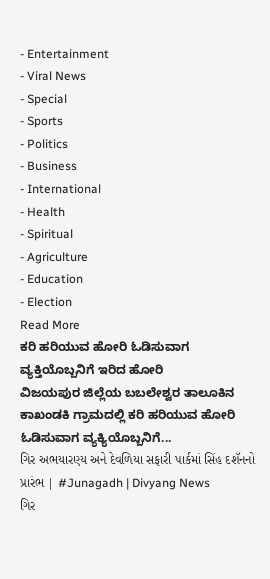- Entertainment
- Viral News
- Special
- Sports
- Politics
- Business
- International
- Health
- Spiritual
- Agriculture
- Education
- Election
Read More
ಕರಿ ಹರಿಯುವ ಹೋರಿ ಓಡಿಸುವಾಗ ವ್ಯಕ್ತಿಯೊಬ್ಬನಿಗೆ ಇರಿದ ಹೋರಿ
ವಿಜಯಪುರ ಜಿಲ್ಲೆಯ ಬಬಲೇಶ್ವರ ತಾಲೂಕಿನ ಕಾಖಂಡಕಿ ಗ್ರಾಮದಲ್ಲಿ ಕರಿ ಹರಿಯುವ ಹೋರಿ ಓಡಿಸುವಾಗ ವ್ಯಕ್ಯಿಯೊಬ್ಬನಿಗೆ...
ગિર અભયારણ્ય અને દેવળિયા સફારી પાર્કમાં સિંહ દશૅનનો પ્રારંભ | #Junagadh | Divyang News
ગિર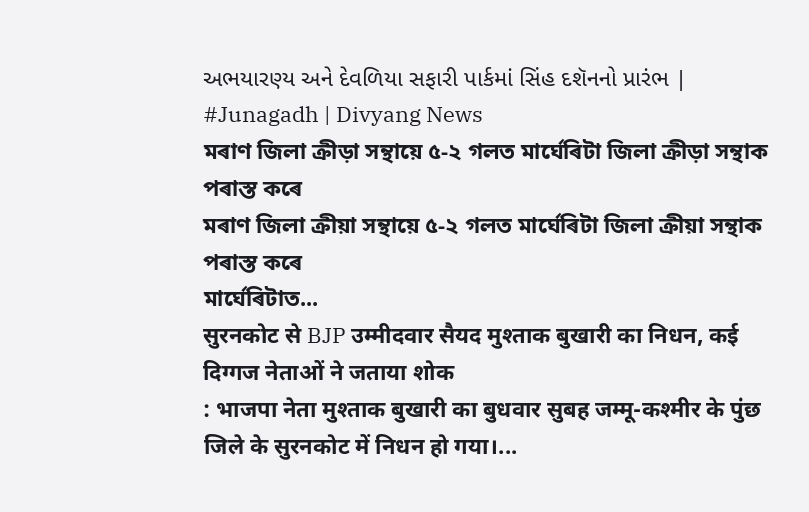અભયારણ્ય અને દેવળિયા સફારી પાર્કમાં સિંહ દશૅનનો પ્રારંભ | #Junagadh | Divyang News
মৰাণ জিলা ক্ৰীড়া সন্থায়ে ৫-২ গলত মাৰ্ঘেৰিটা জিলা ক্ৰীড়া সন্থাক পৰাস্ত কৰে
মৰাণ জিলা ক্ৰীয়া সন্থায়ে ৫-২ গলত মাৰ্ঘেৰিটা জিলা ক্ৰীয়া সন্থাক পৰাস্ত কৰে
মাৰ্ঘেৰিটাত...
सुरनकोट से BJP उम्मीदवार सैयद मुश्ताक बुखारी का निधन, कई दिग्गज नेताओं ने जताया शोक
: भाजपा नेता मुश्ताक बुखारी का बुधवार सुबह जम्मू-कश्मीर के पुंछ जिले के सुरनकोट में निधन हो गया।...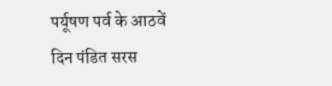पर्यूषण पर्व के आठवें दिन पंडित सरस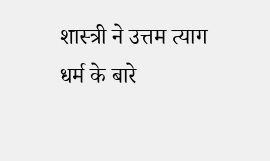शास्त्री ने उत्तम त्याग धर्म के बारे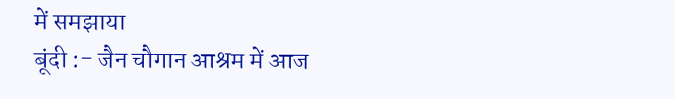में समझाया
बूंदी :- जैन चौगान आश्रम में आज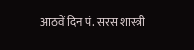आठवें दिन पं. सरस शास्त्री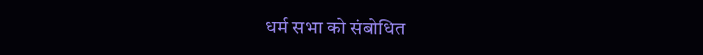धर्म सभा को संबोधित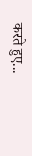करते हुए...